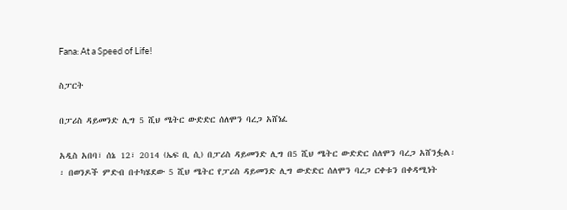Fana: At a Speed of Life!

ስፓርት

በፓሪስ ዳይመንድ ሊግ 5 ሺህ ሜትር ውድድር ሰለሞን ባረጋ አሸነፈ

አዲስ አበባ፣ ሰኔ 12፣ 2014 (ኤፍ ቢ ሲ) በፓሪስ ዳይመንድ ሊግ በ5 ሺህ ሜትር ውድድር ሰለሞን ባረጋ አሸንፏል፡፡ በወንዶች ምድብ በተካሄደው 5 ሺህ ሜትር የፓሪስ ዳይመንድ ሊግ ውድድር ሰለሞን ባረጋ ርቀቱን በቀዳሚነት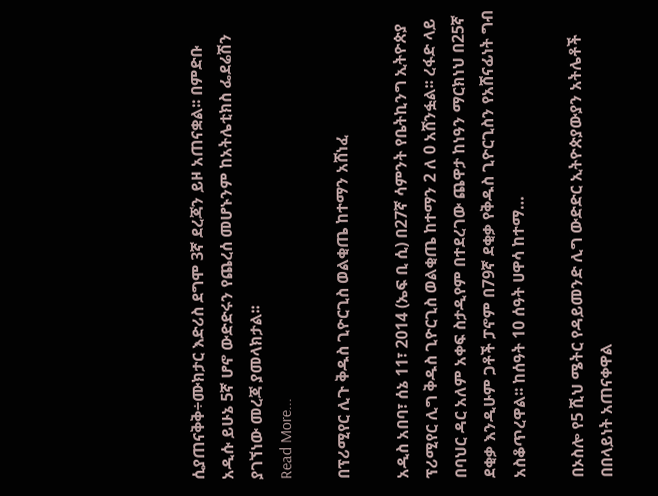ሲያጠናቅቅ÷ሙክታር እድሪስ ደግሞ 3ኛ ደረጃን ይዞ አጠናቋል፡፡ በምድቡ አዲሱ ይሁኔ 5ኛ ሆኖ ውድድሩን የጨረሰ መሆኑንም ከአትሌቲክስ ፌደሬሽን ያገኘነው መረጃ ያመላክታል፡፡
Read More...

በፕሪሚየር ሊጉ ቅዱስ ጊዮርጊስ ወልቂጤ ከተማን አሸነፈ

አዲስ አበባ፣ ሰኔ 11፣ 2014 (ኤፍ ቢ ሲ) በ27ኛ ሳምንት የቤትኪንግ ኢትዮጵያ ፕሪሚየር ሊግ ቅዱስ ጊዮርጊስ ወልቂጤ ከተማን 2 ለ 0 አሸንፏል፡፡ ረፋድ ላይ በባህር ዳር አለም አቀፍ ስታዲየም በተደረገው ጨዋታ ከነዓን ማርክነህ በ25ኛ ደቂቃ እንዲሁም ጋቶች ፓኖም በ79ኛ ደቂቃ የቅዱስ ጊዮርጊስን የአሸናፊነት ግብ አስቆጥረዋል፡፡ ከሰዓት 10 ሰዓት ሀዋሳ ከተማ…

በኦስሎ የ5 ሺህ ሜትር የዳይመንድ ሊግ ውድድር ኢትዮጵያውያን አትሌቶች በበላይነት አጠናቀዋል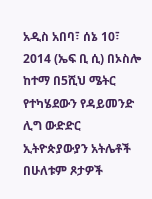አዲስ አበባ፣ ሰኔ 10፣ 2014 (ኤፍ ቢ ሲ) በኦስሎ ከተማ በ5ሺህ ሜትር የተካሄደውን የዳይመንድ ሊግ ውድድር ኢትዮጵያውያን አትሌቶች በሁለቱም ጾታዎች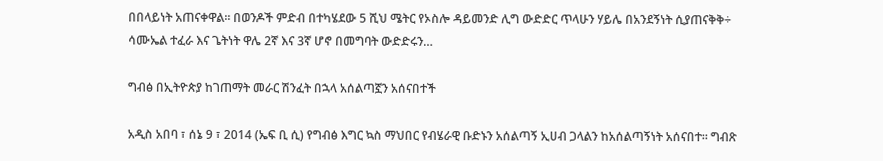በበላይነት አጠናቀዋል፡፡ በወንዶች ምድብ በተካሄደው 5 ሺህ ሜትር የኦስሎ ዳይመንድ ሊግ ውድድር ጥላሁን ሃይሌ በአንደኝነት ሲያጠናቅቅ÷ ሳሙኤል ተፈራ እና ጌትነት ዋሌ 2ኛ እና 3ኛ ሆኖ በመግባት ውድድሩን…

ግብፅ በኢትዮጵያ ከገጠማት መራር ሽንፈት በኋላ አሰልጣኟን አሰናበተች

አዲስ አበባ ፣ ሰኔ 9 ፣ 2014 (ኤፍ ቢ ሲ) የግብፅ እግር ኳስ ማህበር የብሄራዊ ቡድኑን አሰልጣኝ ኢሀብ ጋላልን ከአሰልጣኝነት አሰናበተ። ግብጽ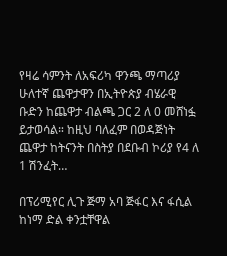የዛሬ ሳምንት ለአፍሪካ ዋንጫ ማጣሪያ ሁለተኛ ጨዋታዋን በኢትዮጵያ ብሄራዊ ቡድን ከጨዋታ ብልጫ ጋር 2 ለ 0 መሸነፏ ይታወሳል። ከዚህ ባለፈም በወዳጅነት ጨዋታ ከትናንት በስትያ በደቡብ ኮሪያ የ4 ለ 1 ሽንፈት…

በፕሪሚየር ሊጉ ጅማ አባ ጅፋር እና ፋሲል ከነማ ድል ቀንቷቸዋል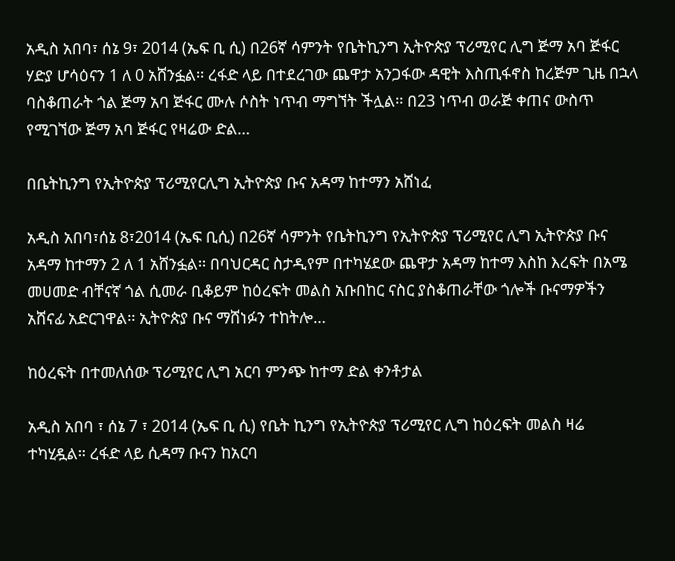አዲስ አበባ፣ ሰኔ 9፣ 2014 (ኤፍ ቢ ሲ) በ26ኛ ሳምንት የቤትኪንግ ኢትዮጵያ ፕሪሚየር ሊግ ጅማ አባ ጅፋር ሃድያ ሆሳዕናን 1 ለ 0 አሸንፏል፡፡ ረፋድ ላይ በተደረገው ጨዋታ አንጋፋው ዳዊት እስጢፋኖስ ከረጅም ጊዜ በኋላ ባስቆጠራት ጎል ጅማ አባ ጅፋር ሙሉ ሶስት ነጥብ ማግኘት ችሏል፡፡ በ23 ነጥብ ወራጅ ቀጠና ውስጥ የሚገኘው ጅማ አባ ጅፋር የዛሬው ድል…

በቤትኪንግ የኢትዮጵያ ፕሪሚየርሊግ ኢትዮጵያ ቡና አዳማ ከተማን አሸነፈ

አዲስ አበባ፣ሰኔ 8፣2014 (ኤፍ ቢሲ) በ26ኛ ሳምንት የቤትኪንግ የኢትዮጵያ ፕሪሚየር ሊግ ኢትዮጵያ ቡና አዳማ ከተማን 2 ለ 1 አሸንፏል፡፡ በባህርዳር ስታዲየም በተካሄደው ጨዋታ አዳማ ከተማ እስከ እረፍት በአሜ መሀመድ ብቸናኛ ጎል ሲመራ ቢቆይም ከዕረፍት መልስ አቡበከር ናስር ያስቆጠራቸው ጎሎች ቡናማዎችን አሸናፊ አድርገዋል፡፡ ኢትዮጵያ ቡና ማሸነፉን ተከትሎ…

ከዕረፍት በተመለሰው ፕሪሚየር ሊግ አርባ ምንጭ ከተማ ድል ቀንቶታል

አዲስ አበባ ፣ ሰኔ 7 ፣ 2014 (ኤፍ ቢ ሲ) የቤት ኪንግ የኢትዮጵያ ፕሪሚየር ሊግ ከዕረፍት መልስ ዛሬ ተካሂዷል። ረፋድ ላይ ሲዳማ ቡናን ከአርባ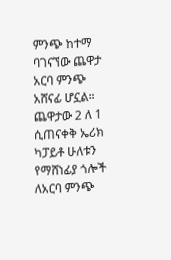ምንጭ ከተማ ባገናኘው ጨዋታ አርባ ምንጭ አሸናፊ ሆኗል። ጨዋታው 2 ለ 1 ሲጠናቀቅ ኤሪክ ካፓይቶ ሁለቱን የማሸነፊያ ጎሎች ለአርባ ምንጭ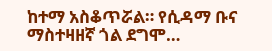ከተማ አስቆጥሯል። የሲዳማ ቡና ማስተዛዘኛ ጎል ደግሞ…